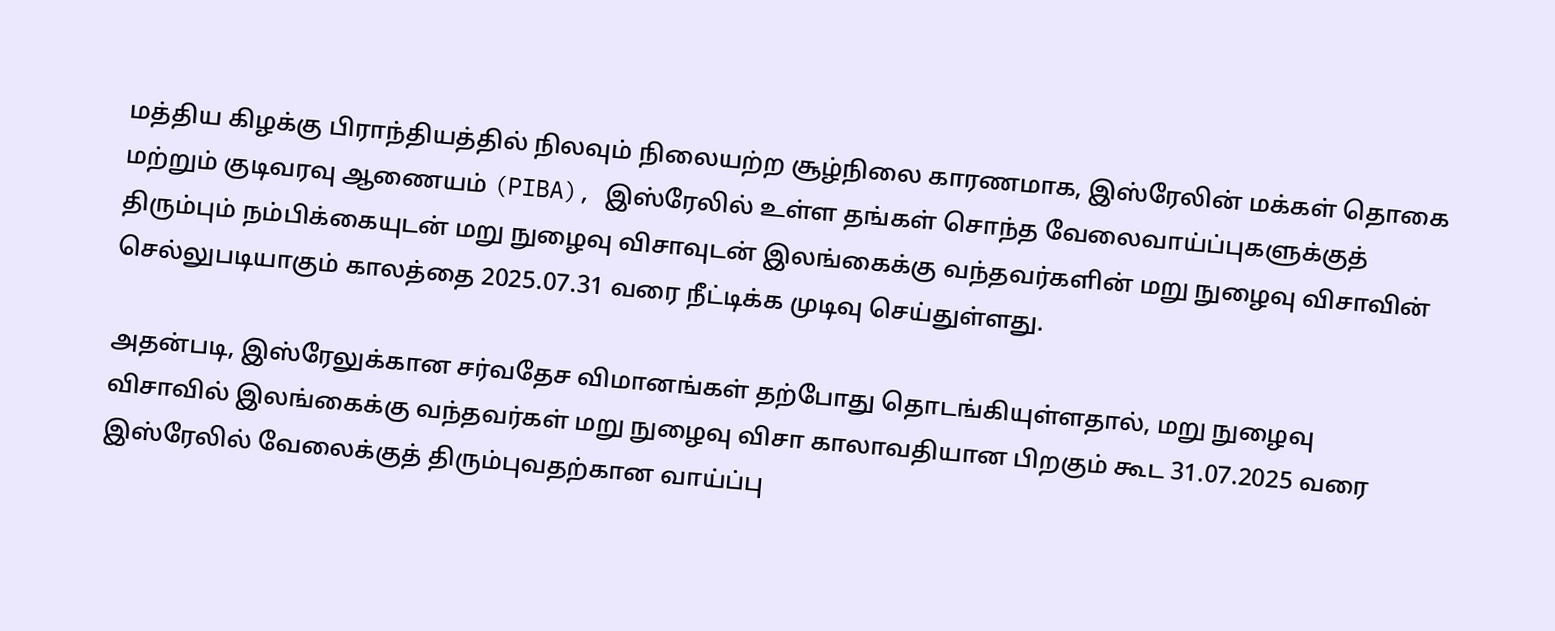மத்திய கிழக்கு பிராந்தியத்தில் நிலவும் நிலையற்ற சூழ்நிலை காரணமாக, இஸ்ரேலின் மக்கள் தொகை மற்றும் குடிவரவு ஆணையம் (PIBA), இஸ்ரேலில் உள்ள தங்கள் சொந்த வேலைவாய்ப்புகளுக்குத் திரும்பும் நம்பிக்கையுடன் மறு நுழைவு விசாவுடன் இலங்கைக்கு வந்தவர்களின் மறு நுழைவு விசாவின் செல்லுபடியாகும் காலத்தை 2025.07.31 வரை நீட்டிக்க முடிவு செய்துள்ளது.

அதன்படி, இஸ்ரேலுக்கான சர்வதேச விமானங்கள் தற்போது தொடங்கியுள்ளதால், மறு நுழைவு விசாவில் இலங்கைக்கு வந்தவர்கள் மறு நுழைவு விசா காலாவதியான பிறகும் கூட 31.07.2025 வரை இஸ்ரேலில் வேலைக்குத் திரும்புவதற்கான வாய்ப்பு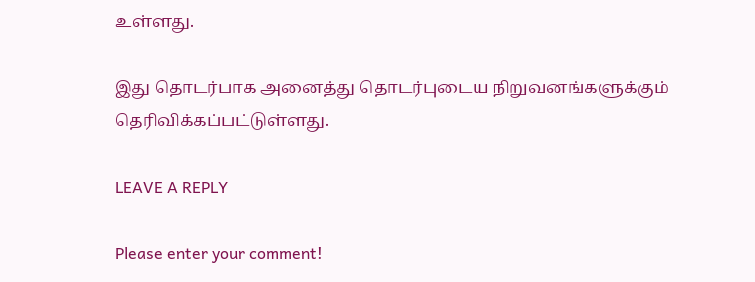உள்ளது.

இது தொடர்பாக அனைத்து தொடர்புடைய நிறுவனங்களுக்கும் தெரிவிக்கப்பட்டுள்ளது.

LEAVE A REPLY

Please enter your comment!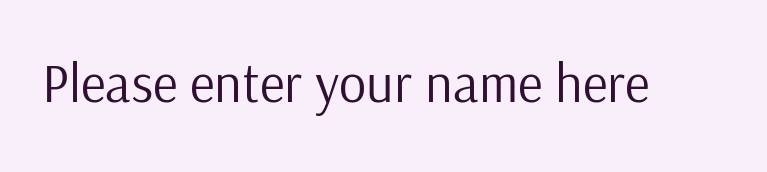Please enter your name here